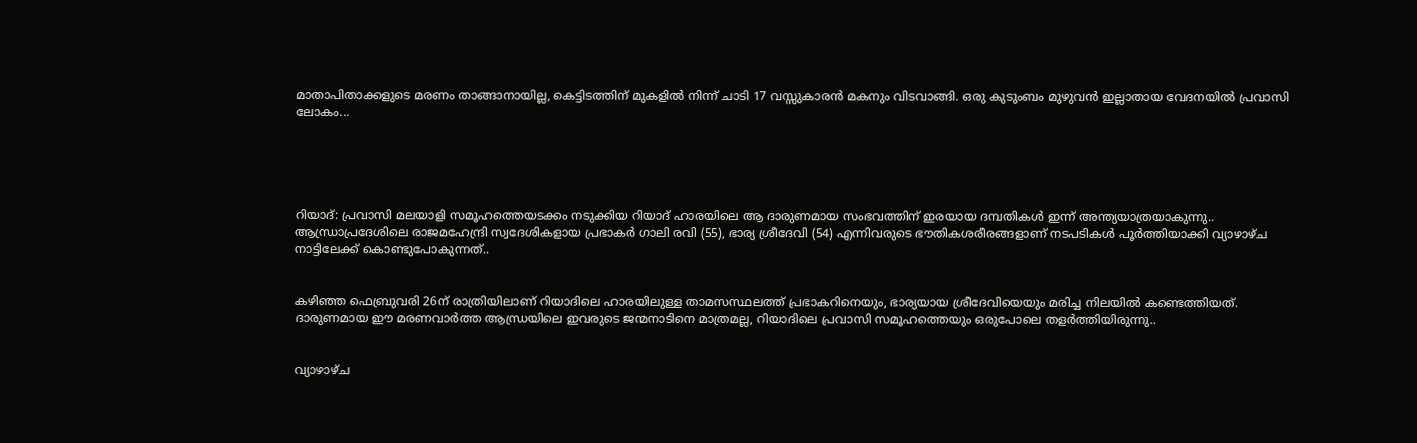മാതാപിതാക്കളുടെ മരണം താങ്ങാനായില്ല, കെട്ടിടത്തിന് മുകളിൽ നിന്ന് ചാടി 17 വസ്സുകാരൻ മകനും വിടവാങ്ങി. ഒരു കുടുംബം മുഴുവൻ ഇല്ലാതായ വേദനയിൽ പ്രവാസി ലോകം...





റിയാദ്: പ്രവാസി മലയാളി സമൂഹത്തെയടക്കം നടുക്കിയ റിയാദ് ഹാരയിലെ ആ ദാരുണമായ സംഭവത്തിന് ഇരയായ ദമ്പതികള്‍ ഇന്ന് അന്ത്യയാത്രയാകുന്നു.. ആന്ധ്രാപ്രദേശിലെ രാജമഹേന്ദ്രി സ്വദേശികളായ പ്രഭാകർ ഗാലി രവി (55), ഭാര്യ ശ്രീദേവി (54) എന്നിവരുടെ ഭൗതികശരീരങ്ങളാണ് നടപടികൾ പൂർത്തിയാക്കി വ്യാഴാഴ്ച നാട്ടിലേക്ക് കൊണ്ടുപോകുന്നത്..


കഴിഞ്ഞ ഫെബ്രുവരി 26ന് രാത്രിയിലാണ് റിയാദിലെ ഹാരയിലുള്ള താമസസ്ഥലത്ത് പ്രഭാകറിനെയും, ഭാര്യയായ ശ്രീദേവിയെയും മരിച്ച നിലയിൽ കണ്ടെത്തിയത്. ദാരുണമായ ഈ മരണവാർത്ത ആന്ധ്രയിലെ ഇവരുടെ ജന്മനാടിനെ മാത്രമല്ല, റിയാദിലെ പ്രവാസി സമൂഹത്തെയും ഒരുപോലെ തളർത്തിയിരുന്നു..


വ്യാഴാഴ്ച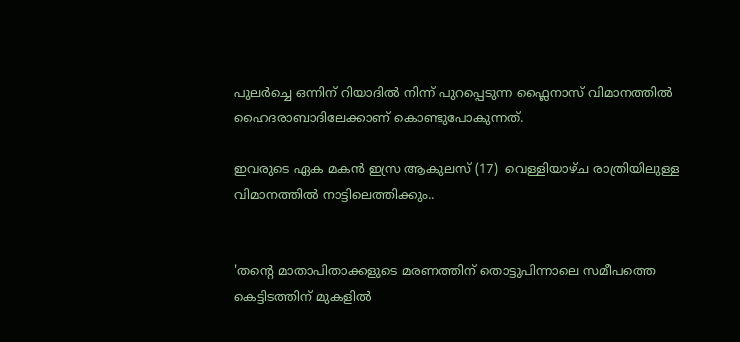പുലർച്ചെ ഒന്നിന് റിയാദിൽ നിന്ന് പുറപ്പെടുന്ന ഫ്ലൈനാസ് വിമാനത്തിൽ ഹൈദരാബാദിലേക്കാണ് കൊണ്ടുപോകുന്നത്.

ഇവരുടെ ഏക മകൻ ഇസ്ര ആകുലസ് (17)  വെള്ളിയാഴ്ച രാത്രിയിലുള്ള വിമാനത്തിൽ നാട്ടിലെത്തിക്കും..


'തന്റെ മാതാപിതാക്കളുടെ മരണത്തിന് തൊട്ടുപിന്നാലെ സമീപത്തെ കെട്ടിടത്തിന് മുകളിൽ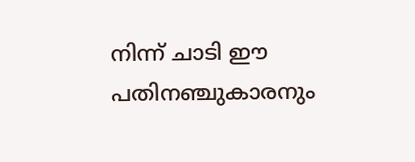നിന്ന് ചാടി ഈ പതിനഞ്ചുകാരനും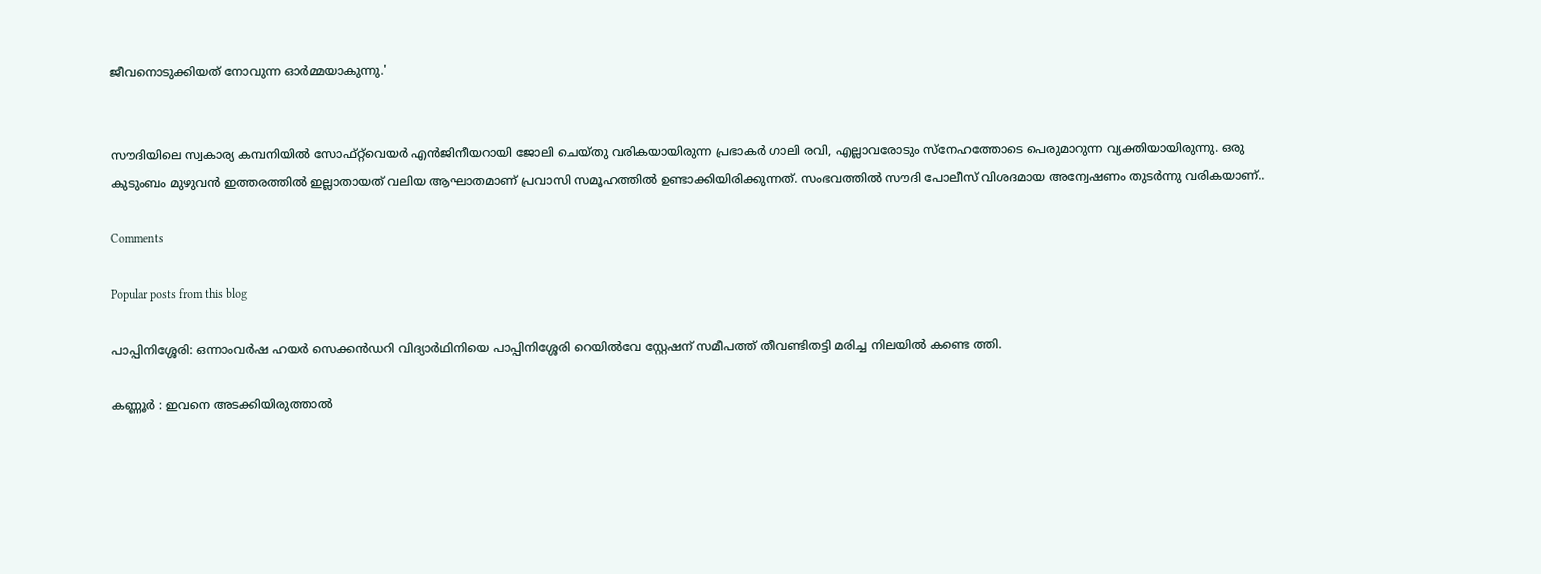ജീവനൊടുക്കിയത് നോവുന്ന ഓർമ്മയാകുന്നു.'


സൗദിയിലെ സ്വകാര്യ കമ്പനിയിൽ സോഫ്റ്റ്‌വെയർ എൻജിനീയറായി ജോലി ചെയ്തു വരികയായിരുന്ന പ്രഭാകർ ഗാലി രവി, എല്ലാവരോടും സ്നേഹത്തോടെ പെരുമാറുന്ന വ്യക്തിയായിരുന്നു. ഒരു കുടുംബം മുഴുവൻ ഇത്തരത്തിൽ ഇല്ലാതായത് വലിയ ആഘാതമാണ് പ്രവാസി സമൂഹത്തിൽ ഉണ്ടാക്കിയിരിക്കുന്നത്. സംഭവത്തിൽ സൗദി പോലീസ് വിശദമായ അന്വേഷണം തുടർന്നു വരികയാണ്..

Comments

Popular posts from this blog

പാപ്പിനിശ്ശേരി: ഒന്നാംവർഷ ഹയർ സെക്കൻഡറി വിദ്യാർഥിനിയെ പാപ്പിനിശ്ശേരി റെയിൽവേ സ്റ്റേഷന് സമീപത്ത് തീവണ്ടിതട്ടി മരിച്ച നിലയിൽ കണ്ടെ ത്തി.

കണ്ണൂർ : ഇവനെ അടക്കിയിരുത്താൽ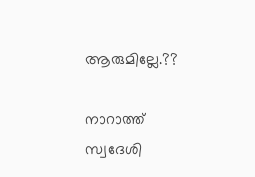ആരുമില്ലേ.??

നാറാത്ത് സ്വദേശി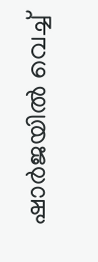ഷാർജയിൽ വെച്ച്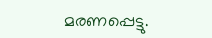മരണപ്പെട്ടു.